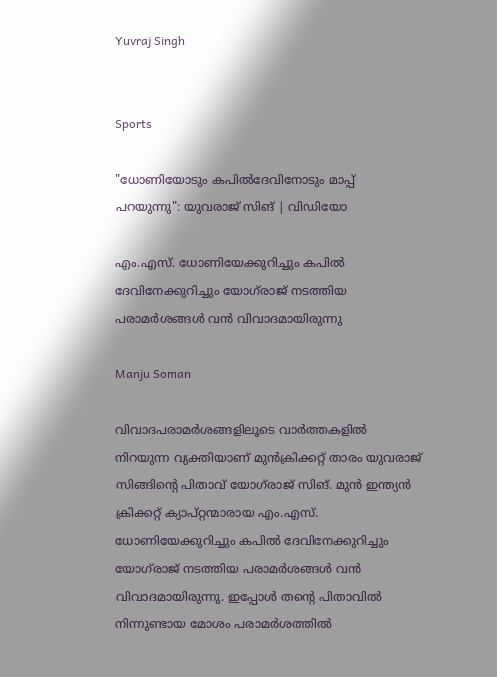Yuvraj Singh


Sports

"ധോണിയോടും കപിൽദേവിനോടും മാപ്പ് പറയുന്നു": യുവരാജ് സിങ് | വിഡിയോ

എം.എസ്. ധോണിയേക്കുറിച്ചും കപിൽ ദേവിനേക്കുറിച്ചും യോഗ്‌രാജ് നടത്തിയ പരാമർശങ്ങൾ വൻ വിവാദമായിരുന്നു

Manju Soman

വിവാദപരാമർശങ്ങളിലൂടെ വാർത്തകളിൽ നിറയുന്ന വ്യക്തിയാണ് മുൻക്രിക്കറ്റ് താരം യുവരാജ് സിങ്ങിന്റെ പിതാവ് യോഗ്‌രാജ് സിങ്. മുൻ ഇന്ത്യൻ ക്രിക്കറ്റ് ക്യാപ്റ്റന്മാരായ എം.എസ്. ധോണിയേക്കുറിച്ചും കപിൽ ദേവിനേക്കുറിച്ചും യോഗ്‌രാജ് നടത്തിയ പരാമർശങ്ങൾ വൻ വിവാദമായിരുന്നു. ഇപ്പോൾ തന്റെ പിതാവിൽ നിന്നുണ്ടായ മോശം പരാമർശത്തിൽ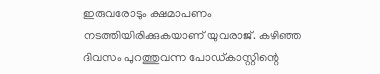ഇരുവരോടും ക്ഷമാപണം നടത്തിയിരിക്കുകയാണ് യുവരാജ്. കഴിഞ്ഞ ദിവസം പുറത്തുവന്ന പോഡ്കാസ്റ്റിന്റെ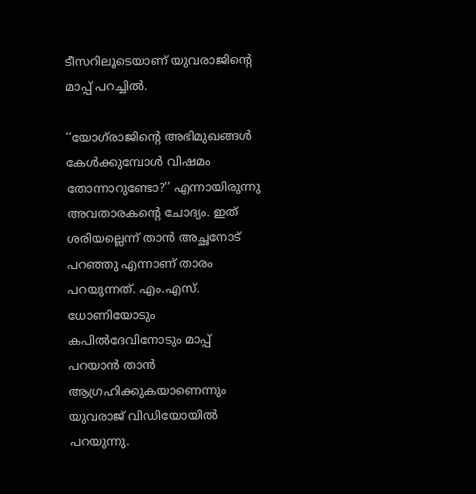ടീസറിലൂടെയാണ് യുവരാജിന്റെ മാപ്പ് പറച്ചിൽ.

‘‘യോഗ്‌രാജിന്റെ അഭിമുഖങ്ങൾ കേൾക്കുമ്പോൾ വിഷമം തോന്നാറുണ്ടോ?’’ എന്നായിരുന്നു അവതാരകന്റെ ചോദ്യം. ഇത് ശരിയല്ലെന്ന് താൻ അച്ഛനോട് പറഞ്ഞു എന്നാണ് താരം പറയുന്നത്. എം.എസ്. ധോണിയോടും കപിൽദേവിനോടും മാപ്പ് പറയാൻ താൻ ആഗ്രഹിക്കുകയാണെന്നും യുവരാജ് വിഡിയോയിൽ പറയുന്നു.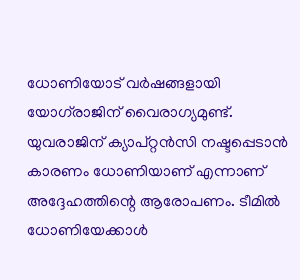ധോണിയോട് വർഷങ്ങളായി യോഗ്‌രാജിന് വൈരാഗ്യമുണ്ട്. യുവരാജിന് ക്യാപ്റ്റൻസി നഷ്ടപ്പെടാൻ കാരണം ധോണിയാണ് എന്നാണ് അദ്ദേഹത്തിന്റെ ആരോപണം. ടീമിൽ ധോണിയേക്കാൾ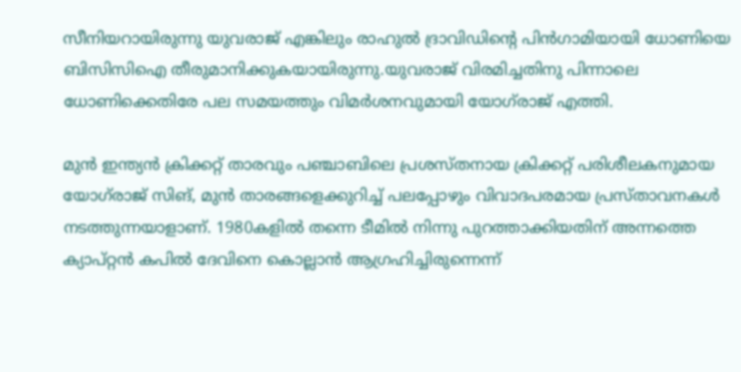സീനിയറായിരുന്നു യുവരാജ് എങ്കിലും രാഹുൽ ദ്രാവിഡിന്റെ പിൻഗാമിയായി ധോണിയെ ബിസിസിഐ തീരുമാനിക്കുകയായിരുന്നു.യുവരാജ് വിരമിച്ചതിനു പിന്നാലെ ധോണിക്കെതിരേ പല സമയത്തും വിമർശനവുമായി യോഗ്‌രാജ് എത്തി.

മുൻ ഇന്ത്യൻ ക്രിക്കറ്റ് താരവും പഞ്ചാബിലെ പ്രശസ്തനായ ക്രിക്കറ്റ് പരിശീലകനുമായ യോഗ്‌രാജ് സിങ്, മുൻ താരങ്ങളെക്കുറിച്ച് പലപ്പോഴും വിവാദപരമായ പ്രസ്താവനകൾ നടത്തുന്നയാളാണ്. 1980കളിൽ തന്നെ ടീമിൽ നിന്നു പുറത്താക്കിയതിന് അന്നത്തെ ക്യാപ്റ്റൻ കപിൽ ദേവിനെ കൊല്ലാൻ ആഗ്രഹിച്ചിരുന്നെന്ന്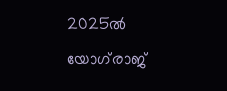2025ൽ യോഗ്‌രാജ്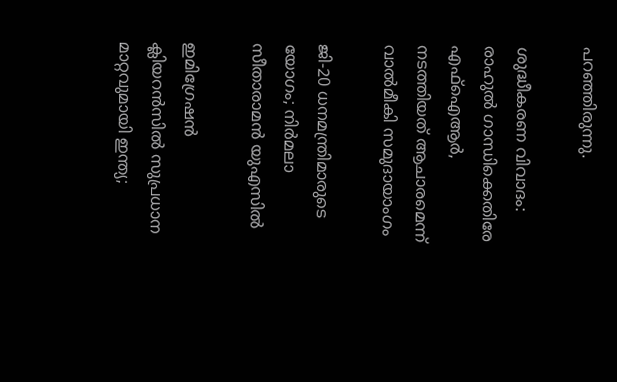പറഞ്ഞിരുന്നു.

ശുദ്ധീകരണ വിവാദം: രാഹുൽ ഗാന്ധിക്കെതിരേ എഫ്ഐആർ, നടത്തിയത് ആചാരമെന്ന് വാൽമീകി സമുദായാംഗം

ജി-20 ധനമന്ത്രിമാരുടെ യോഗം; നിർമലാ സീതാരാമൻ യുഎസിൽ

ഇമിഗ്രേഷൻ ക്ലിയറൻസിൽ സുപ്രധാന മാറ്റവുമായി ഇന്ത്യ;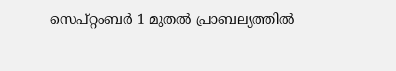സെപ്റ്റംബർ 1 മുതൽ പ്രാബല്യത്തിൽ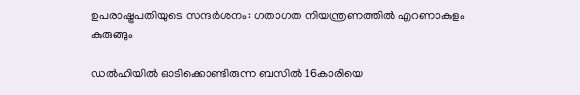ഉപരാഷ്ട്രപതിയുടെ സന്ദർശനം: ഗതാഗത നിയന്ത്രണത്തിൽ എറണാകുളം കുരുങ്ങും

ഡൽഹിയിൽ ഓടിക്കൊണ്ടിരുന്ന ബസിൽ 16കാരിയെ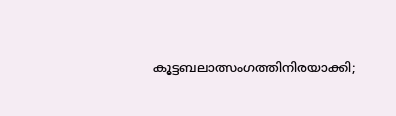കൂട്ടബലാത്സംഗത്തിനിരയാക്കി;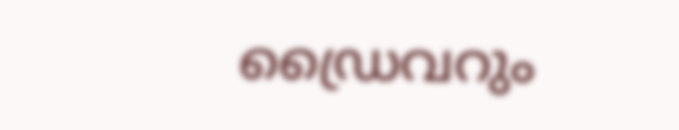ഡ്രൈവറും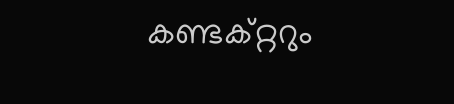കണ്ടക്റ്ററും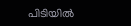പിടിയിൽ